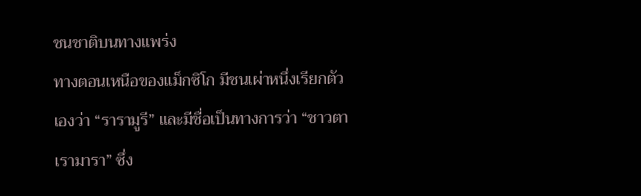ชนชาติบนทางแพร่ง
ทางตอนเหนือของแม็กซิโก มีชนเผ่าหนึ่งเรียกตัวเองว่า “รารามูรี” และมีชื่อเป็นทางการว่า “ชาวตาเรามารา” ซึ่ง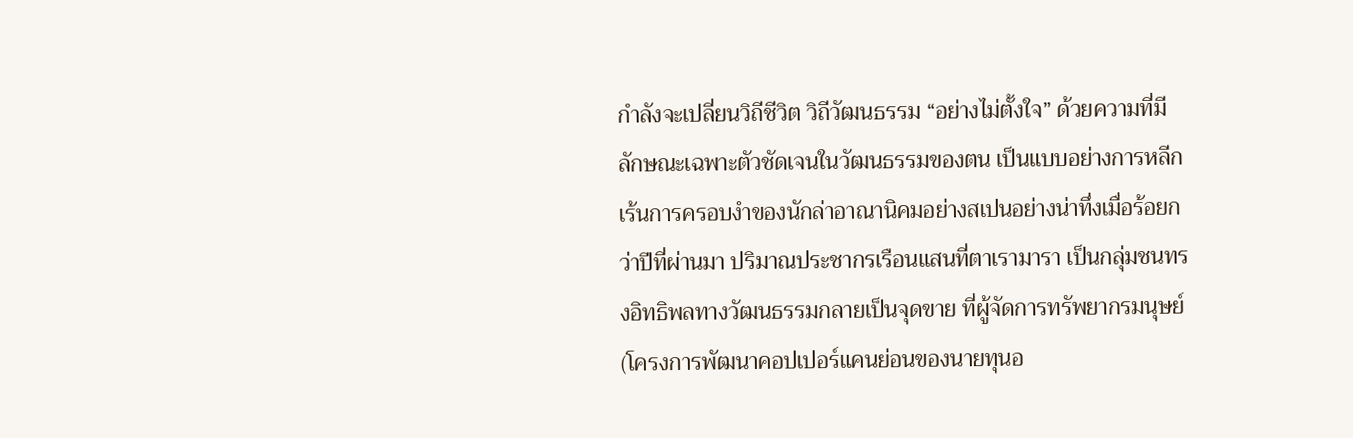กำลังจะเปลี่ยนวิถีชีวิต วิถีวัฒนธรรม “อย่างไม่ตั้งใจ” ด้วยความที่มีลักษณะเฉพาะตัวชัดเจนในวัฒนธรรมของตน เป็นแบบอย่างการหลีกเร้นการครอบงำของนักล่าอาณานิคมอย่างสเปนอย่างน่าทึ่งเมื่อร้อยกว่าปีที่ผ่านมา ปริมาณประชากรเรือนแสนที่ตาเรามารา เป็นกลุ่มชนทรงอิทธิพลทางวัฒนธรรมกลายเป็นจุดขาย ที่ผู้จัดการทรัพยากรมนุษย์ (โครงการพัฒนาคอปเปอร์แคนย่อนของนายทุนอ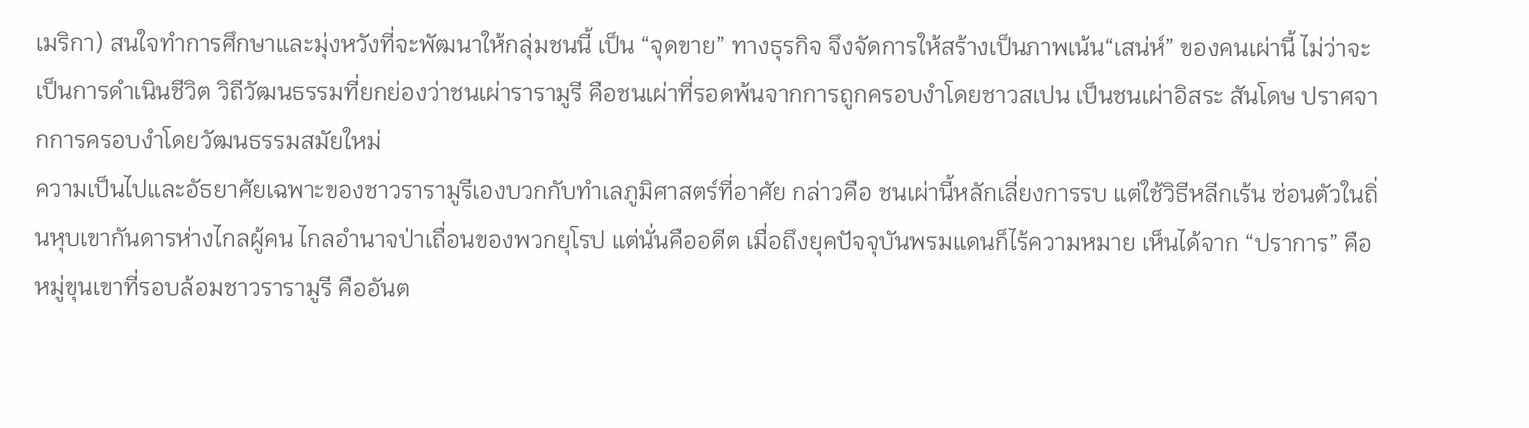เมริกา) สนใจทำการศึกษาและมุ่งหวังที่จะพัฒนาให้กลุ่มชนนี้ เป็น “จุดขาย” ทางธุรกิจ จึงจัดการให้สร้างเป็นภาพเน้น“เสน่ห์” ของคนเผ่านี้ ไม่ว่าจะเป็นการดำเนินชีวิต วิถีวัฒนธรรมที่ยกย่องว่าชนเผ่ารารามูรี คือชนเผ่าที่รอดพ้นจากการถูกครอบงำโดยชาวสเปน เป็นชนเผ่าอิสระ สันโดษ ปราศจากการครอบงำโดยวัฒนธรรมสมัยใหม่
ความเป็นไปและอัธยาศัยเฉพาะของชาวรารามูรีเองบวกกับทำเลภูมิศาสตร์ที่อาศัย กล่าวคือ ชนเผ่านี้หลักเลี่ยงการรบ แต่ใช้วิธีหลีกเร้น ซ่อนตัวในถิ่นหุบเขากันดารห่างไกลผู้คน ไกลอำนาจป่าเถื่อนของพวกยุโรป แต่นั่นคืออดีต เมื่อถึงยุคปัจจุบันพรมแดนก็ไร้ความหมาย เห็นได้จาก “ปราการ” คือหมู่ขุนเขาที่รอบล้อมชาวรารามูรี คืออันต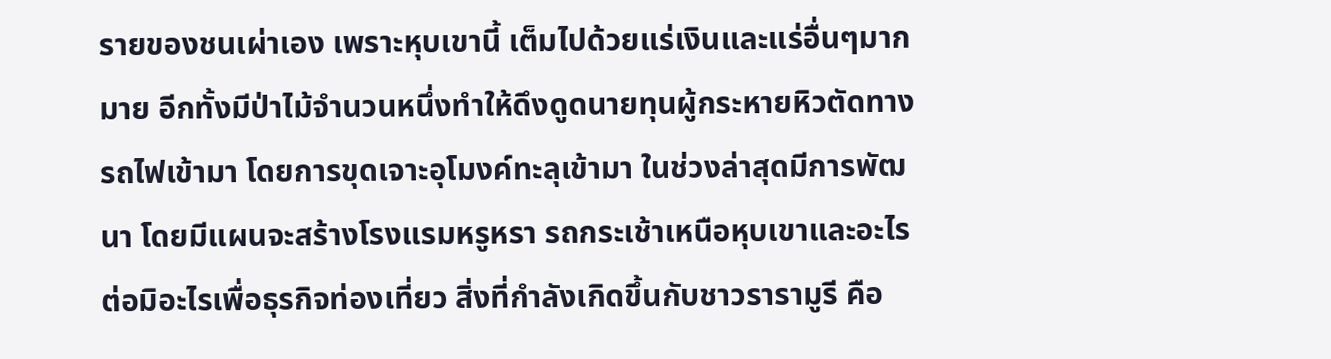รายของชนเผ่าเอง เพราะหุบเขานี้ เต็มไปด้วยแร่เงินและแร่อื่นๆมากมาย อีกทั้งมีป่าไม้จำนวนหนึ่งทำให้ดึงดูดนายทุนผู้กระหายหิวตัดทางรถไฟเข้ามา โดยการขุดเจาะอุโมงค์ทะลุเข้ามา ในช่วงล่าสุดมีการพัฒนา โดยมีแผนจะสร้างโรงแรมหรูหรา รถกระเช้าเหนือหุบเขาและอะไรต่อมิอะไรเพื่อธุรกิจท่องเที่ยว สิ่งที่กำลังเกิดขึ้นกับชาวรารามูรี คือ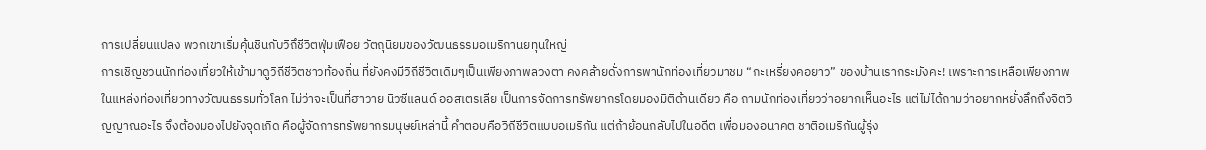การเปลี่ยนแปลง พวกเขาเริ่มคุ้นชินกับวิถึชีวิตฟุ่มเฟือย วัตถุนิยมของวัฒนธรรมอเมริกานยทุนใหญ่
การเชิญชวนนักท่องเที่ยวให้เข้ามาดูวิถีชีวิตชาวท้องถิ่น ที่ยังคงมีวิถีชีวิตเดิมๆเป็นเพียงภาพลวงตา คงคล้ายดั่งการพานักท่องเที่ยวมาชม “กะเหรี่ยงคอยาว” ของบ้านเรากระมังคะ! เพราะการเหลือเพียงภาพ ในแหล่งท่องเที่ยวทางวัฒนธรรมทั่วโลก ไม่ว่าจะเป็นที่ฮาวาย นิวซีแลนด์ ออสเตรเลีย เป็นการจัดการทรัพยากรโดยมองมิติด้านเดียว คือ ถามนักท่องเที่ยวว่าอยากเห็นอะไร แต่ไม่ได้ถามว่าอยากหยั่งลึกถึงจิตวิญญาณอะไร จึงต้องมองไปยังจุดเกิด คือผู้จัดการทรัพยากรมนุษย์เหล่านี้ คำตอบคือวิถีชีวิตแบบอเมริกัน แต่ถ้าย้อนกลับไปในอดีต เพื่อมองอนาคต ชาติอเมริกันผู้รุ่ง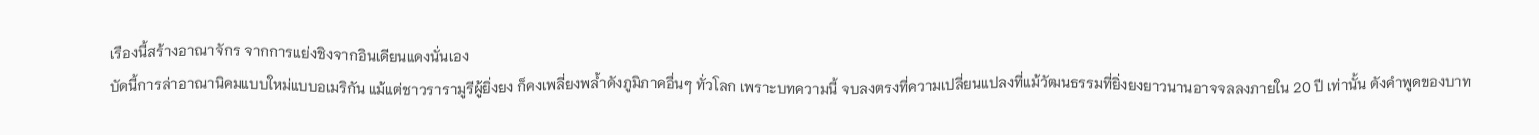เรืองนี้สร้างอาณาจักร จากการแย่งชิงจากอินเดียนแดงนั่นเอง
บัดนี้การล่าอาณานิคมแบบใหม่แบบอเมริกัน แม้แต่ชาวรารามูรีผู้ยิ่งยง ก็คงเพลี่ยงพล้ำดังภูมิภาคอื่นๆ ทั่วโลก เพราะบทความนี้ จบลงตรงที่ความเปลี่ยนแปลงที่แม้วัฒนธรรมที่ยิ่งยงยาวนานอาจจลลงภายใน 20 ปี เท่านั้น ดังคำพูดของบาท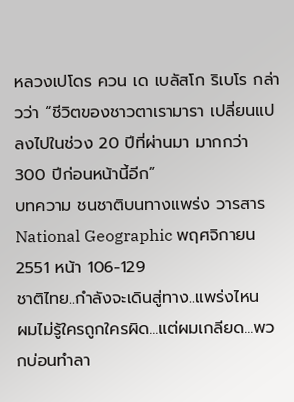หลวงเปโดร ควน เด เบลัสโก ริเบโร กล่าวว่า “ชีวิตของชาวตาเรามารา เปลี่ยนแปลงไปในช่วง 20 ปีที่ผ่านมา มากกว่า 300 ปีก่อนหน้านี้อีก”
บทความ ชนชาติบนทางแพร่ง วารสาร National Geographic พฤศจิกายน 2551 หน้า 106-129
ชาติไทย..กำลังจะเดินสู่ทาง..แพร่งไหน
ผมไม่รู้ใครถูกใครผิด...แต่ผมเกลียด...พวกบ่อนทำลา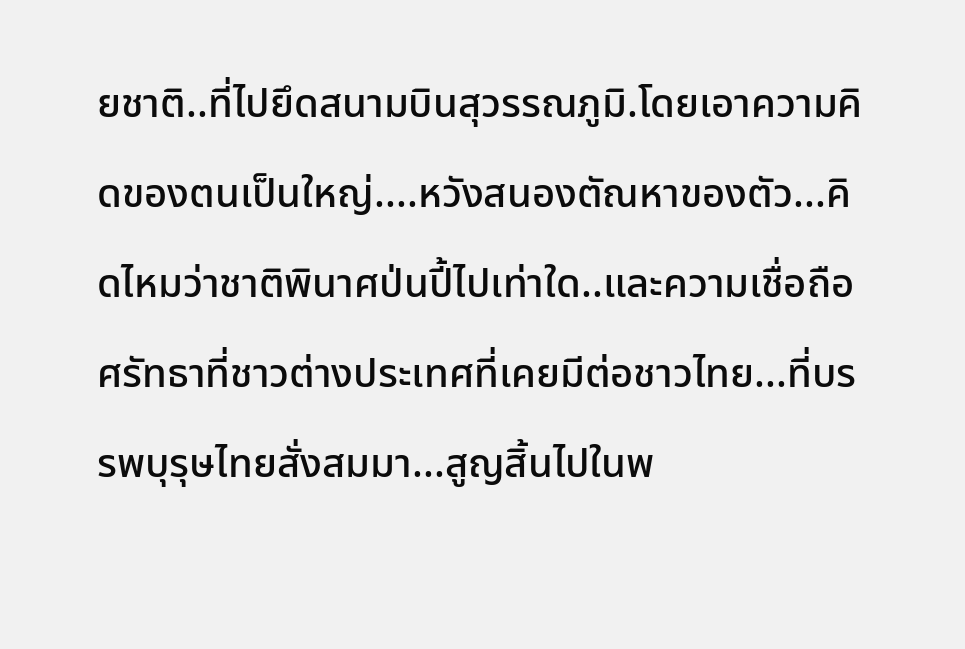ยชาติ..ที่ไปยึดสนามบินสุวรรณภูมิ.โดยเอาความคิดของตนเป็นใหญ่....หวังสนองตัณหาของตัว...คิดไหมว่าชาติพินาศป่นปี้ไปเท่าใด..และความเชื่อถือศรัทธาที่ชาวต่างประเทศที่เคยมีต่อชาวไทย...ที่บรรพบุรุษไทยสั่งสมมา...สูญสิ้นไปในพ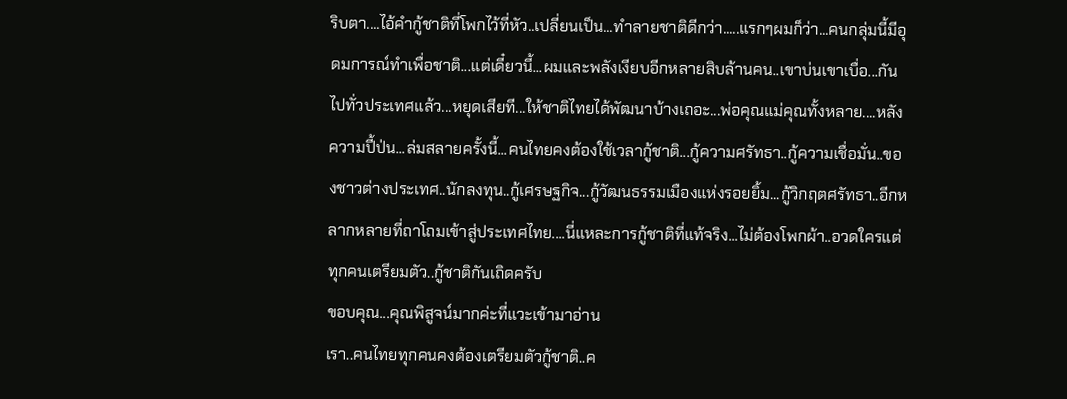ริบตา....ไอ้คำกู้ชาติที่โพกไว้ที่หัว..เปลี่ยนเป็น...ทำลายชาติดีกว่า.....แรกๆผมก็ว่า...คนกลุ่มนี้มีอุดมการณ์ทำเพื่อชาติ...แต่เดี๋ยวนี้...ผมและพลังเงียบอีกหลายสิบล้านคน..เขาบ่นเขาเบื่อ...กันไปทั่วประเทศแล้ว...หยุดเสียที...ให้ชาติไทยได้พัฒนาบ้างเถอะ...พ่อคุณแม่คุณทั้งหลาย....หลังความปี้ป่น...ล่มสลายครั้งนี้...คนไทยคงต้องใช้เวลากู้ชาติ...กู้ความศรัทธา..กู้ความเชื่อมั่น..ของชาวต่างประเทศ..นักลงทุน..กู้เศรษฐกิจ...กู้วัฒนธรรมเมืองแห่งรอยยิ้ม...กู้วิกฤตศรัทธา..อีกหลากหลายที่ถาโถมเข้าสู่ประเทศไทย....นี่แหละการกู้ชาติที่แท้จริง...ไม่ต้องโพกผ้า..อวดใครแต่ทุกคนเตรียมตัว..กู้ชาติกันเถิดครับ
ขอบคุณ...คุณพิสูจน์มากค่ะที่แวะเข้ามาอ่าน
เรา..คนไทยทุกคนคงต้องเตรียมตัวกู้ชาติ..ค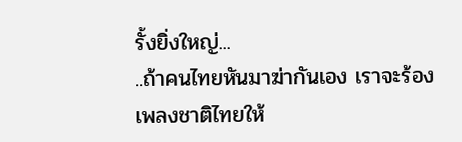รั้งยิ่งใหญ่...
..ถ้าคนไทยหันมาฆ่ากันเอง เราจะร้องเพลงชาติไทยให้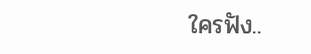ใครฟัง..